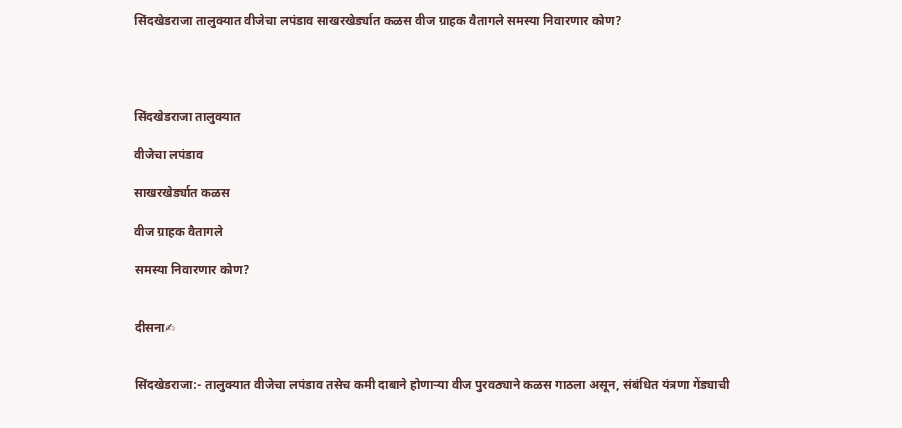सिंदखेडराजा तालुक्यात वीजेचा लपंडाव साखरखेर्ड्यात कळस वीज ग्राहक वैतागले समस्या निवारणार कोण?




सिंदखेडराजा तालुक्यात

वीजेचा लपंडाव

साखरखेर्ड्यात कळस

वीज ग्राहक वैतागले

समस्या निवारणार कोण?


दीसना✍


सिंदखेडराजा:- तालुक्यात वीजेचा लपंडाव तसेच कमी दाबाने होणाऱ्या वीज पुरवठ्याने कळस गाठला असून, संबंधित यंत्रणा गेंड्याची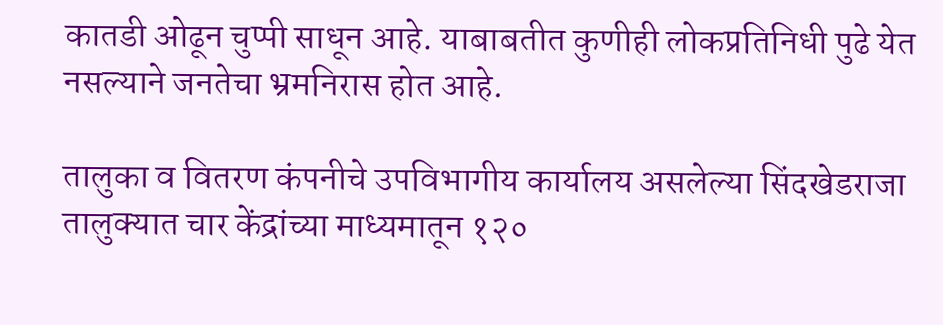कातडी ओढून चुप्पी साधून आहे. याबाबतीत कुणीही लोकप्रतिनिधी पुढे येत नसल्याने जनतेचा भ्रमनिरास होत आहे.

तालुका व वितरण कंपनीचे उपविभागीय कार्यालय असलेल्या सिंदखेडराजा तालुक्यात चार केंद्रांच्या माध्यमातून १२०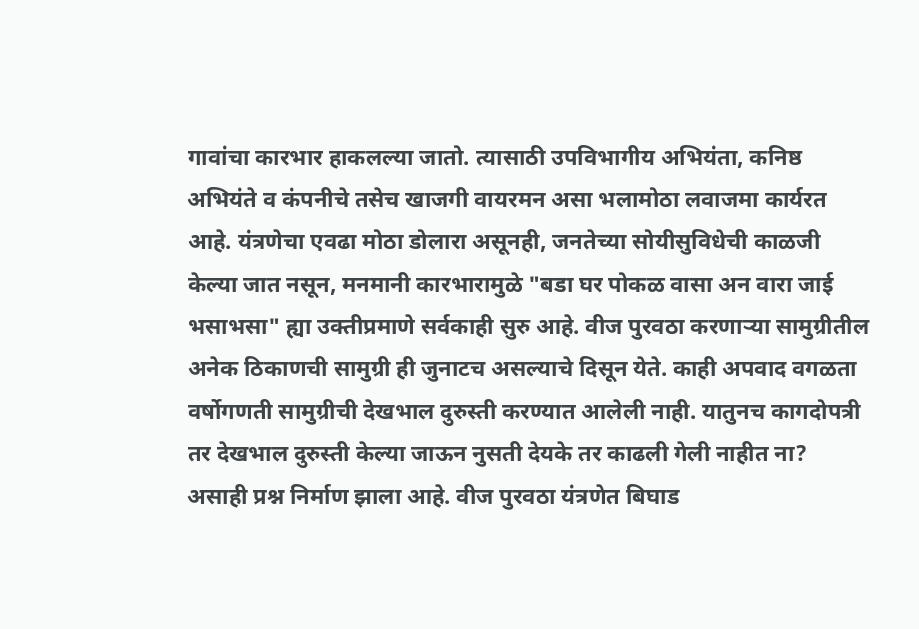गावांचा कारभार हाकलल्या जातो. त्यासाठी उपविभागीय अभियंता, कनिष्ठ अभियंते व कंपनीचे तसेच खाजगी वायरमन असा भलामोठा लवाजमा कार्यरत आहे. यंत्रणेचा एवढा मोठा डोलारा असूनही, जनतेच्या सोयीसुविधेची काळजी केल्या जात नसून, मनमानी कारभारामुळे "बडा घर पोकळ वासा अन वारा जाई भसाभसा" ह्या उक्तीप्रमाणे सर्वकाही सुरु आहे. वीज पुरवठा करणाऱ्या सामुग्रीतील अनेक ठिकाणची सामुग्री ही जुनाटच असल्याचे दिसून येते. काही अपवाद वगळता वर्षोगणती सामुग्रीची देखभाल दुरुस्ती करण्यात आलेली नाही. यातुनच कागदोपत्री तर देखभाल दुरुस्ती केल्या जाऊन नुसती देयके तर काढली गेली नाहीत ना? असाही प्रश्न निर्माण झाला आहे. वीज पुरवठा यंत्रणेत बिघाड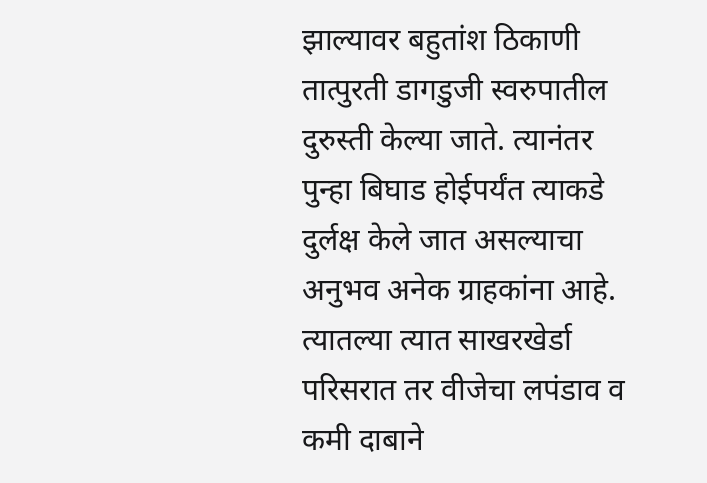झाल्यावर बहुतांश ठिकाणी तात्पुरती डागडुजी स्वरुपातील दुरुस्ती केल्या जाते. त्यानंतर पुन्हा बिघाड होईपर्यंत त्याकडे दुर्लक्ष केले जात असल्याचा अनुभव अनेक ग्राहकांना आहे. त्यातल्या त्यात साखरखेर्डा परिसरात तर वीजेचा लपंडाव व कमी दाबाने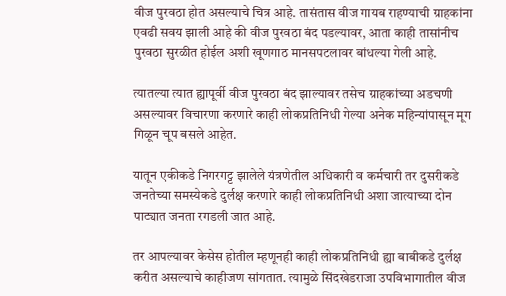वीज पुरवठा होत असल्याचे चित्र आहे. तासंतास वीज गायब राहण्याची ग्राहकांना एवढी सवय झाली आहे की वीज पुरवठा बंद पडल्यावर, आता काही तासांनीच पुरवठा सुरळीत होईल अशी खूणगाठ मानसपटलावर बांधल्या गेली आहे.

त्यातल्या त्यात ह्यापूर्वी वीज पुरवठा बंद झाल्यावर तसेच ग्राहकांच्या अडचणी असल्यावर विचारणा करणारे काही लोकप्रतिनिधी गेल्या अनेक महिन्यांपासून मूग गिळून चूप बसले आहेत.

यातून एकीकडे निगरगट्ट झालेले यंत्रणेतील अधिकारी व कर्मचारी तर दुसरीकडे जनतेच्या समस्येकडे दुर्लक्ष करणारे काही लोकप्रतिनिधी अशा जात्याच्या दोन पाट्यात जनता रगडली जात आहे.

तर आपल्यावर केसेस होतील म्हणूनही काही लोकप्रतिनिधी ह्या बाबीकडे दुर्लक्ष करीत असल्याचे काहीजण सांगतात. त्यामुळे सिंदखेडराजा उपविभागातील वीज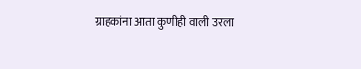ग्राहकांना आता कुणीही वाली उरला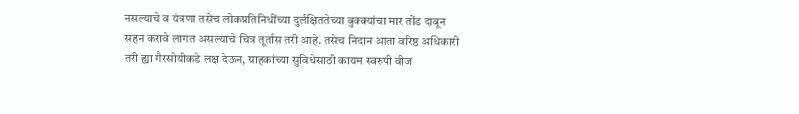नसल्याचे व यंत्रणा तसेच लोकप्रतिनिधींच्या दुर्लक्षिततेच्या बुक्क्यांचा मार तोंड दाबून सहन करावे लागत असल्याचे चित्र तूर्तास तरी आहे. तसेच निदान आता वरिष्ठ अधिकारी तरी ह्या गैरसोयीकडे लक्ष देऊन, ग्राहकांच्या सुविधेसाठी कायम स्वरुपी वीज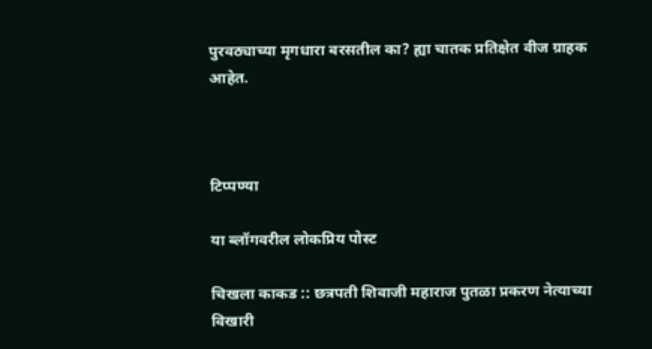पुरवठ्याच्या मृगधारा बरसतील का? ह्या चातक प्रतिक्षेत वीज ग्राहक आहेत.



टिप्पण्या

या ब्लॉगवरील लोकप्रिय पोस्ट

चिखला काकड :: छत्रपती शिवाजी महाराज पुतळा प्रकरण नेत्याच्या विखारी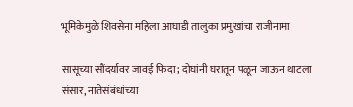भूमिकेमुळे शिवसेना महिला आघाडी तालुका प्रमुखांचा राजीनामा

सासूच्या सौंदर्यावर जावई फिदा; दोघांनी घरातून पळून जाऊन थाटला संसार, नातेसंबंधांच्या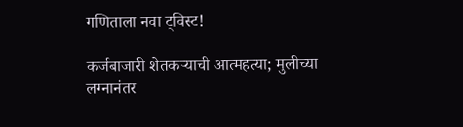गणिताला नवा ट्विस्ट!

कर्जबाजारी शेतकऱ्याची आत्महत्या; मुलीच्या लग्नानंतर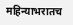महिन्याभरातच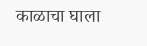काळाचा घाला